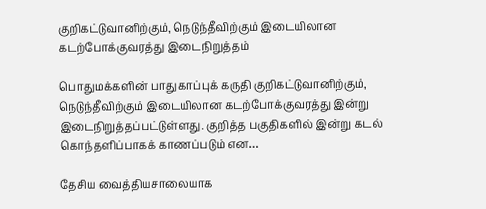குறிகட்டுவானிற்கும், நெடுந்தீவிற்கும் இடையிலான கடற்போக்குவரத்து இடைநிறுத்தம்

பொதுமக்களின் பாதுகாப்புக் கருதி குறிகட்டுவானிற்கும், நெடுந்தீவிற்கும் இடையிலான கடற்போக்குவரத்து இன்று இடைநிறுத்தப்பட்டுள்ளது. குறித்த பகுதிகளில் இன்று கடல் கொந்தளிப்பாகக் காணப்படும் என…

தேசிய வைத்தியசாலையாக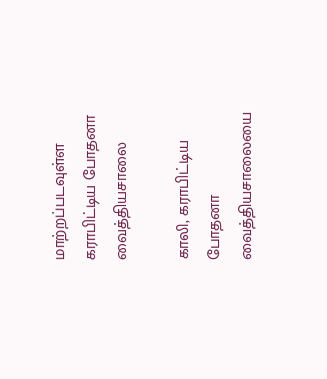மாற்றப்படவுள்ள கராபிட்டிய போதனா வைத்தியசாலை

காலி, கராபிட்டிய போதனா வைத்தியசாலையை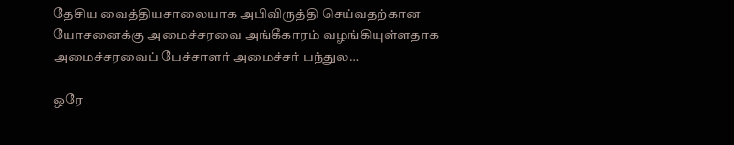தேசிய வைத்தியசாலையாக அபிவிருத்தி செய்வதற்கான யோசனைக்கு அமைச்சரவை அங்கீகாரம் வழங்கியுள்ளதாக அமைச்சரவைப் பேச்சாளர் அமைச்சர் பந்துல…

ஒரே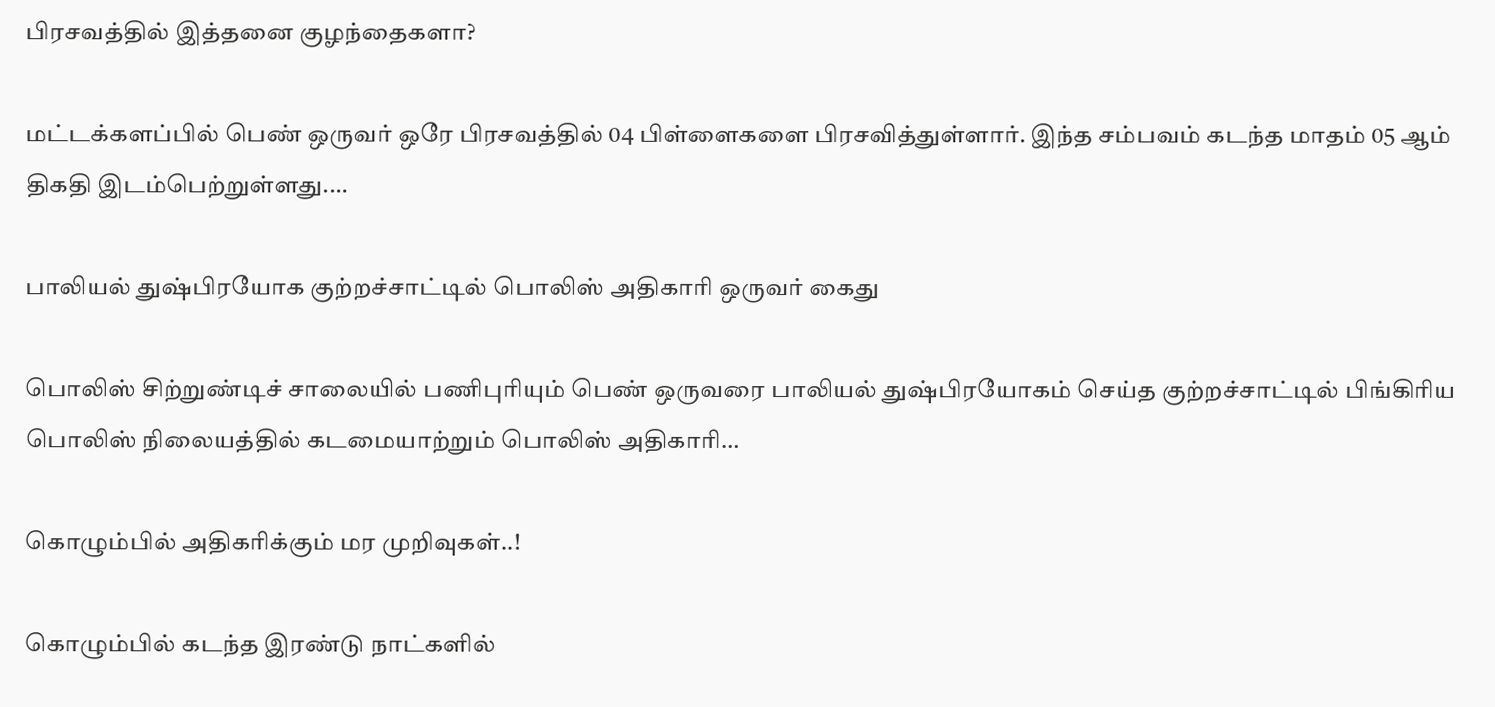பிரசவத்தில் இத்தனை குழந்தைகளா?

மட்டக்களப்பில் பெண் ஒருவர் ஒரே பிரசவத்தில் 04 பிள்ளைகளை பிரசவித்துள்ளார். இந்த சம்பவம் கடந்த மாதம் 05 ஆம் திகதி இடம்பெற்றுள்ளது.…

பாலியல் துஷ்பிரயோக குற்றச்சாட்டில் பொலிஸ் அதிகாரி ஒருவர் கைது

பொலிஸ் சிற்றுண்டிச் சாலையில் பணிபுரியும் பெண் ஒருவரை பாலியல் துஷ்பிரயோகம் செய்த குற்றச்சாட்டில் பிங்கிரிய பொலிஸ் நிலையத்தில் கடமையாற்றும் பொலிஸ் அதிகாரி…

கொழும்பில் அதிகரிக்கும் மர முறிவுகள்..!

கொழும்பில் கடந்த இரண்டு நாட்களில்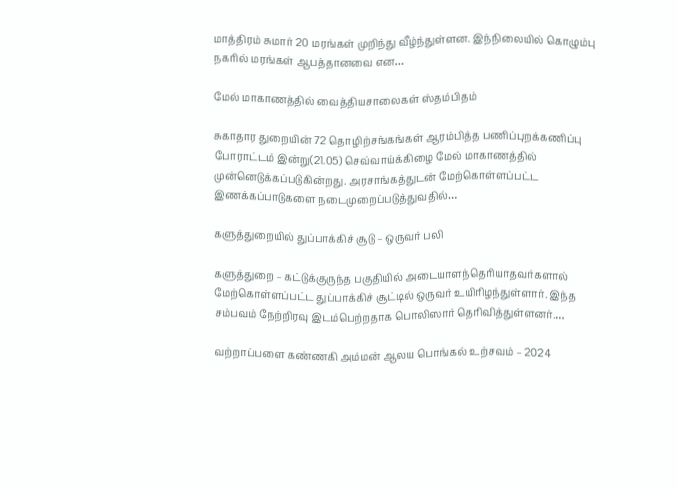மாத்திரம் சுமார் 20 மரங்கள் முறிந்து வீழ்ந்துள்ளன. இந்நிலையில் கொழும்பு நகரில் மரங்கள் ஆபத்தானவை என…

மேல் மாகாணத்தில் வைத்தியசாலைகள் ஸ்தம்பிதம்

சுகாதார துறையின் 72 தொழிற்சங்கங்கள் ஆரம்பித்த பணிப்புறக்கணிப்பு போராட்டம் இன்று(21.05) செவ்வாய்க்கிழை மேல் மாகாணத்தில் முன்னெடுக்கப்படுகின்றது. அரசாங்கத்துடன் மேற்கொள்ளப்பட்ட இணக்கப்பாடுகளை நடைமுறைப்படுத்துவதில்…

களுத்துறையில் துப்பாக்கிச் சூடு – ஒருவர் பலி

களுத்துறை – கட்டுக்குருந்த பகுதியில் அடையாளந்தெரியாதவர்களால் மேற்கொள்ளப்பட்ட துப்பாக்கிச் சூட்டில் ஒருவர் உயிரிழந்துள்ளார். இந்த சம்பவம் நேற்றிரவு இடம்பெற்றதாக பொலிஸார் தெரிவித்துள்ளனர்.…

வற்றாப்பளை கண்ணகி அம்மன் ஆலய பொங்கல் உற்சவம் – 2024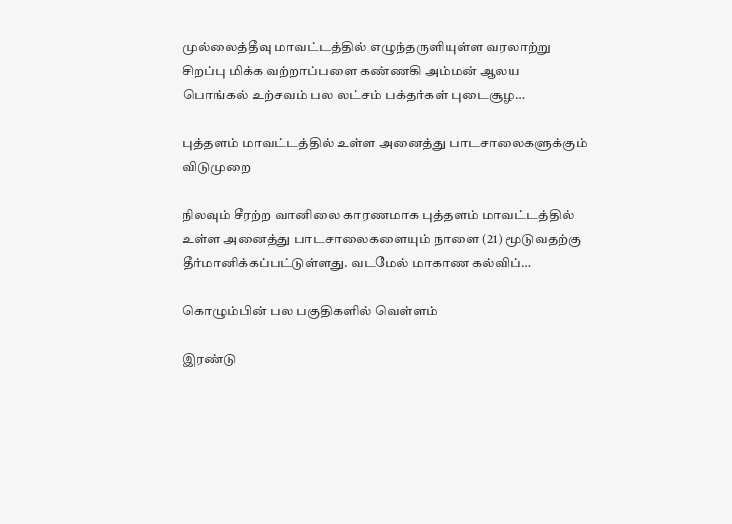முல்லைத்தீவு மாவட்டத்தில் எழுந்தருளியுள்ள வரலாற்று சிறப்பு மிக்க வற்றாப்பளை கண்ணகி அம்மன் ஆலய பொங்கல் உற்சவம் பல லட்சம் பக்தர்கள் புடைசூழ…

புத்தளம் மாவட்டத்தில் உள்ள அனைத்து பாடசாலைகளுக்கும் விடுமுறை

நிலவும் சீரற்ற வானிலை காரணமாக புத்தளம் மாவட்டத்தில் உள்ள அனைத்து பாடசாலைகளையும் நாளை (21) மூடுவதற்கு தீர்மானிக்கப்பட்டுள்ளது. வடமேல் மாகாண கல்விப்…

கொழும்பின் பல பகுதிகளில் வெள்ளம்

இரண்டு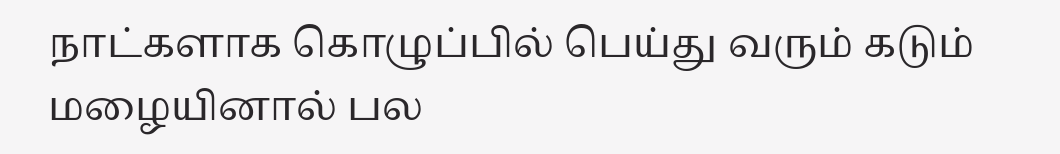நாட்களாக கொழுப்பில் பெய்து வரும் கடும் மழையினால் பல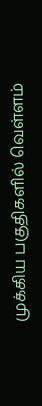முக்கிய பகுதிகளில் வெள்ளம்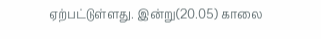ஏற்பட்டுள்ளது. இன்று(20.05) காலை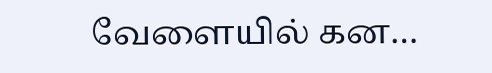வேளையில் கன…